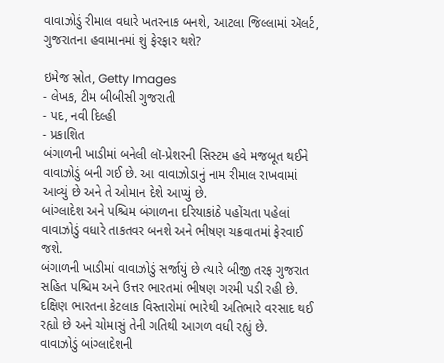વાવાઝોડું રીમાલ વધારે ખતરનાક બનશે, આટલા જિલ્લામાં ઍલર્ટ, ગુજરાતના હવામાનમાં શું ફેરફાર થશે?

ઇમેજ સ્રોત, Getty Images
- લેખક, ટીમ બીબીસી ગુજરાતી
- પદ, નવી દિલ્હી
- પ્રકાશિત
બંગાળની ખાડીમાં બનેલી લૉ-પ્રેશરની સિસ્ટમ હવે મજબૂત થઈને વાવાઝોડું બની ગઈ છે. આ વાવાઝોડાનું નામ રીમાલ રાખવામાં આવ્યું છે અને તે ઓમાન દેશે આપ્યું છે.
બાંગ્લાદેશ અને પશ્ચિમ બંગાળના દરિયાકાંઠે પહોંચતા પહેલાં વાવાઝોડું વધારે તાકતવર બનશે અને ભીષણ ચક્રવાતમાં ફેરવાઈ જશે.
બંગાળની ખાડીમાં વાવાઝોડું સર્જાયું છે ત્યારે બીજી તરફ ગુજરાત સહિત પશ્ચિમ અને ઉત્તર ભારતમાં ભીષણ ગરમી પડી રહી છે.
દક્ષિણ ભારતના કેટલાક વિસ્તારોમાં ભારેથી અતિભારે વરસાદ થઈ રહ્યો છે અને ચોમાસું તેની ગતિથી આગળ વધી રહ્યું છે.
વાવાઝોડું બાંગ્લાદેશની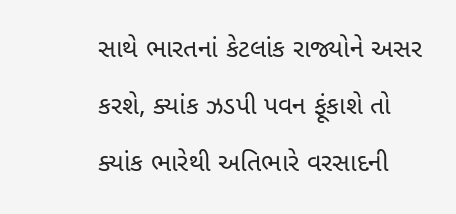સાથે ભારતનાં કેટલાંક રાજ્યોને અસર કરશે, ક્યાંક ઝડપી પવન ફૂંકાશે તો ક્યાંક ભારેથી અતિભારે વરસાદની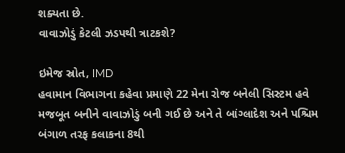શક્યતા છે.
વાવાઝોડું કેટલી ઝડપથી ત્રાટકશે?

ઇમેજ સ્રોત, IMD
હવામાન વિભાગના કહેવા પ્રમાણે 22 મેના રોજ બનેલી સિસ્ટમ હવે મજબૂત બનીને વાવાઝોડું બની ગઈ છે અને તે બાંગ્લાદેશ અને પશ્ચિમ બંગાળ તરફ કલાકના 8થી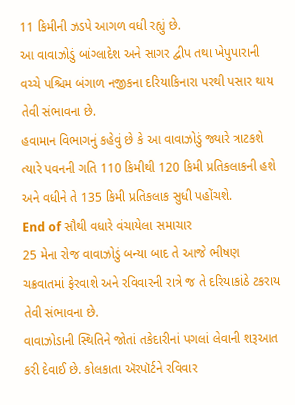11 કિમીની ઝડપે આગળ વધી રહ્યું છે.
આ વાવાઝોડું બાંગ્લાદેશ અને સાગર દ્વીપ તથા ખેપુપારાની વચ્ચે પશ્ચિમ બંગાળ નજીકના દરિયાકિનારા પરથી પસાર થાય તેવી સંભાવના છે.
હવામાન વિભાગનું કહેવું છે કે આ વાવાઝોડું જ્યારે ત્રાટકશે ત્યારે પવનની ગતિ 110 કિમીથી 120 કિમી પ્રતિકલાકની હશે અને વધીને તે 135 કિમી પ્રતિકલાક સુધી પહોંચશે.
End of સૌથી વધારે વંચાયેલા સમાચાર
25 મેના રોજ વાવાઝોડું બન્યા બાદ તે આજે ભીષણ ચક્રવાતમાં ફેરવાશે અને રવિવારની રાત્રે જ તે દરિયાકાંઠે ટકરાય તેવી સંભાવના છે.
વાવાઝોડાની સ્થિતિને જોતાં તકેદારીનાં પગલાં લેવાની શરૂઆત કરી દેવાઈ છે. કોલકાતા ઍરપૉર્ટને રવિવાર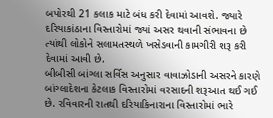બપોરથી 21 કલાક માટે બંધ કરી દેવામાં આવશે. જ્યારે દરિયાકાંઠાના વિસ્તારોમાં જ્યાં અસર થવાની સંભાવના છે ત્યાંથી લોકોને સલામતસ્થળે ખસેડવાની કામગીરી શરૂ કરી દેવામાં આવી છે.
બીબીસી બાંગ્લા સર્વિસ અનુસાર વાવાઝોડાની અસરને કારણે બાંગ્લાદેશના કેટલાક વિસ્તારોમાં વરસાદની શરૂઆત થઈ ગઈ છે. રવિવારની રાતથી દરિયાકિનારાના વિસ્તારોમાં ભારે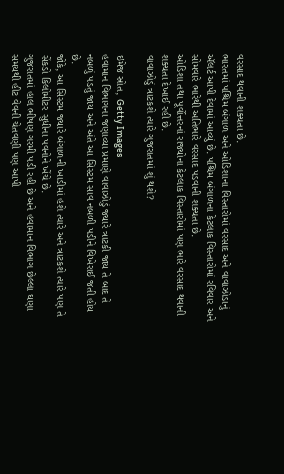વરસાદ થવાની શક્યતા છે.
ભારતમાં પશ્ચિમ બંગાળ અને ઓડિશાના વિસ્તારોમાં વરસાદ અને વાવાઝોડાનું ઍલર્ટ આપી દેવામાં આવ્યું છે. પશ્ચિમ બંગાળના કેટલાક વિસ્તારોમાં રવિવાર અને સોમવારે ભારેથી અતિભારે વરસાદ પડવાની શક્યતા છે.
ઓડિશા તથા પૂર્વોત્તરનાં રાજ્યોના કેટલાક વિસ્તારોમાં પણ ભારે વરસાદ થવાની શક્યતા દેખાઈ રહી છે.
વાવાઝોડું ત્રાટકશે ત્યારે ગુજરાતમાં શું થશે?

ઇમેજ સ્રોત, Getty Images
હવામાન વિભાગના જણાવ્યા પ્રમાણે વાવાઝોડું જ્યારે ત્રાટકી જાય તે બાદ તે નબળું પડતું જાય અને અંતે આ સિસ્ટમ સાવ નબળી પડીને વિખેરાઈ જતી હોય છે.
જોકે, આ સિસ્ટમ જ્યારે બંગાળની ખાડીમાં હશે ત્યારે અને ત્રાટકશે ત્યારે પણ તે સેંકડો કિલોમીટર સુધીના પવનોને ખેંચે છે.
ગુજરાતમાં હાલ ભીષણ ગરમી પડી રહી છે અને હવામાન વિભાગ છેલ્લા ઘણા સમયથી હીટ વેવની ચેતવણી પણ આપી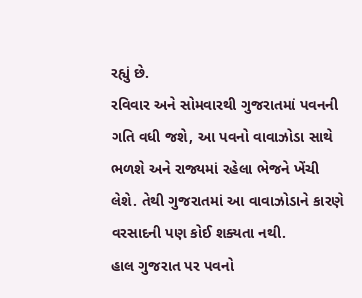રહ્યું છે.
રવિવાર અને સોમવારથી ગુજરાતમાં પવનની ગતિ વધી જશે, આ પવનો વાવાઝોડા સાથે ભળશે અને રાજ્યમાં રહેલા ભેજને ખેંચી લેશે. તેથી ગુજરાતમાં આ વાવાઝોડાને કારણે વરસાદની પણ કોઈ શક્યતા નથી.
હાલ ગુજરાત પર પવનો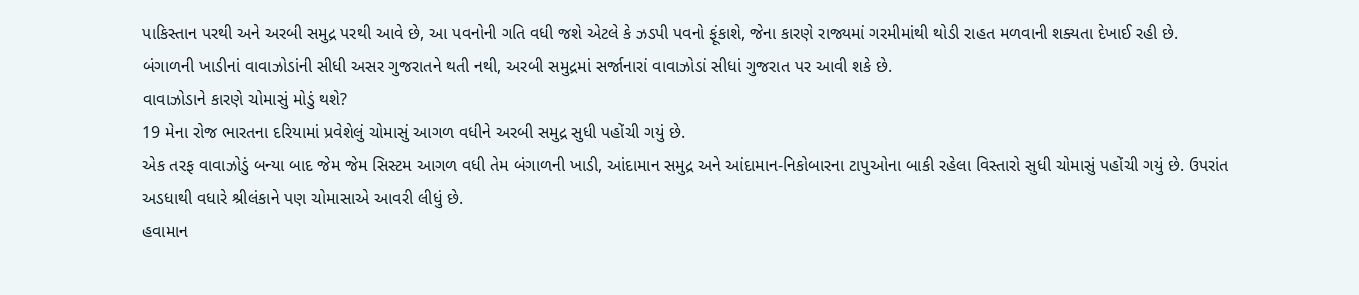પાકિસ્તાન પરથી અને અરબી સમુદ્ર પરથી આવે છે, આ પવનોની ગતિ વધી જશે એટલે કે ઝડપી પવનો ફૂંકાશે, જેના કારણે રાજ્યમાં ગરમીમાંથી થોડી રાહત મળવાની શક્યતા દેખાઈ રહી છે.
બંગાળની ખાડીનાં વાવાઝોડાંની સીધી અસર ગુજરાતને થતી નથી, અરબી સમુદ્રમાં સર્જાનારાં વાવાઝોડાં સીધાં ગુજરાત પર આવી શકે છે.
વાવાઝોડાને કારણે ચોમાસું મોડું થશે?
19 મેના રોજ ભારતના દરિયામાં પ્રવેશેલું ચોમાસું આગળ વધીને અરબી સમુદ્ર સુધી પહોંચી ગયું છે.
એક તરફ વાવાઝોડું બન્યા બાદ જેમ જેમ સિસ્ટમ આગળ વધી તેમ બંગાળની ખાડી, આંદામાન સમુદ્ર અને આંદામાન-નિકોબારના ટાપુઓના બાકી રહેલા વિસ્તારો સુધી ચોમાસું પહોંચી ગયું છે. ઉપરાંત અડધાથી વધારે શ્રીલંકાને પણ ચોમાસાએ આવરી લીધું છે.
હવામાન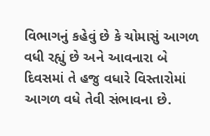વિભાગનું કહેવું છે કે ચોમાસું આગળ વધી રહ્યું છે અને આવનારા બે દિવસમાં તે હજુ વધારે વિસ્તારોમાં આગળ વધે તેવી સંભાવના છે.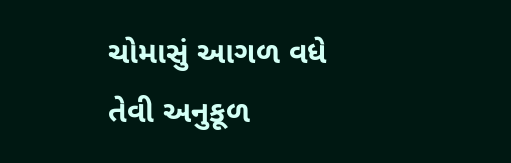ચોમાસું આગળ વધે તેવી અનુકૂળ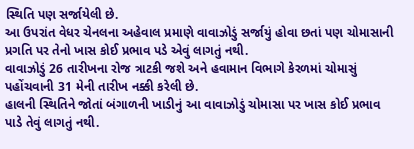સ્થિતિ પણ સર્જાયેલી છે.
આ ઉપરાંત વેધર ચેનલના અહેવાલ પ્રમાણે વાવાઝોડું સર્જાયું હોવા છતાં પણ ચોમાસાની પ્રગતિ પર તેનો ખાસ કોઈ પ્રભાવ પડે એવું લાગતું નથી.
વાવાઝોડું 26 તારીખના રોજ ત્રાટકી જશે અને હવામાન વિભાગે કેરળમાં ચોમાસું પહોંચવાની 31 મેની તારીખ નક્કી કરેલી છે.
હાલની સ્થિતિને જોતાં બંગાળની ખાડીનું આ વાવાઝોડું ચોમાસા પર ખાસ કોઈ પ્રભાવ પાડે તેવું લાગતું નથી.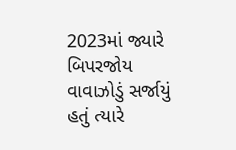2023માં જ્યારે બિપરજોય વાવાઝોડું સર્જાયું હતું ત્યારે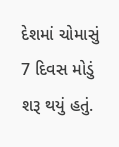દેશમાં ચોમાસું 7 દિવસ મોડું શરૂ થયું હતું.